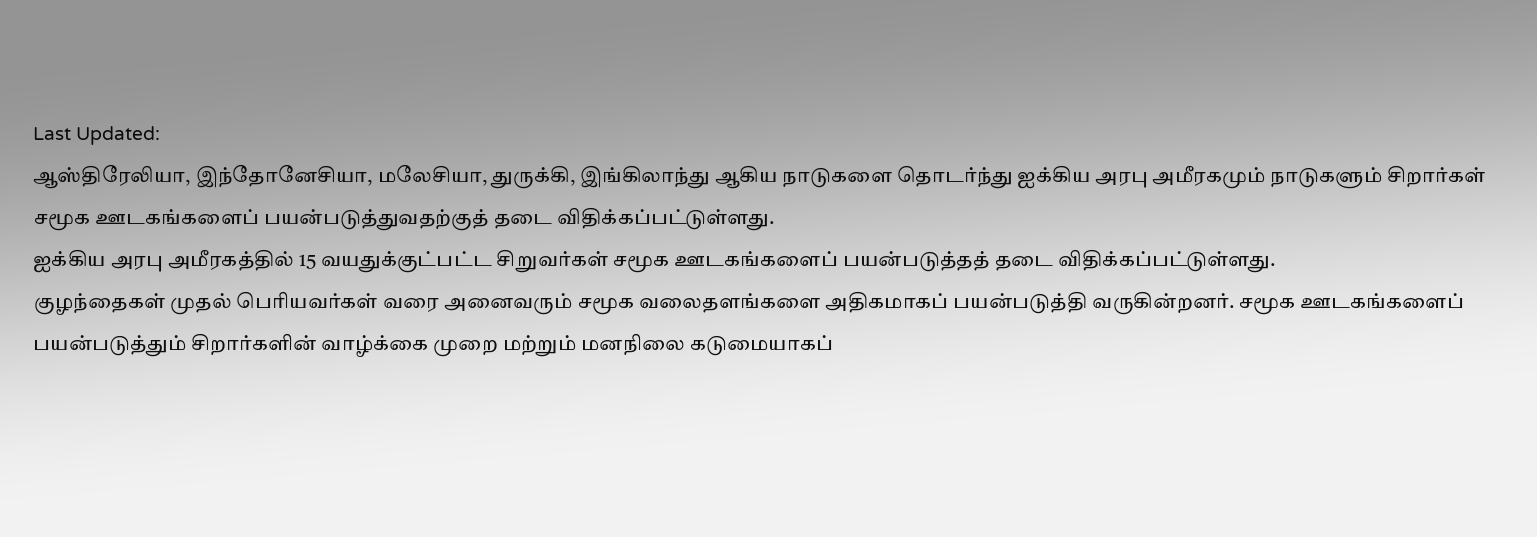Last Updated:
ஆஸ்திரேலியா, இந்தோனேசியா, மலேசியா, துருக்கி, இங்கிலாந்து ஆகிய நாடுகளை தொடர்ந்து ஐக்கிய அரபு அமீரகமும் நாடுகளும் சிறார்கள் சமூக ஊடகங்களைப் பயன்படுத்துவதற்குத் தடை விதிக்கப்பட்டுள்ளது.
ஐக்கிய அரபு அமீரகத்தில் 15 வயதுக்குட்பட்ட சிறுவர்கள் சமூக ஊடகங்களைப் பயன்படுத்தத் தடை விதிக்கப்பட்டுள்ளது.
குழந்தைகள் முதல் பெரியவர்கள் வரை அனைவரும் சமூக வலைதளங்களை அதிகமாகப் பயன்படுத்தி வருகின்றனர். சமூக ஊடகங்களைப் பயன்படுத்தும் சிறார்களின் வாழ்க்கை முறை மற்றும் மனநிலை கடுமையாகப்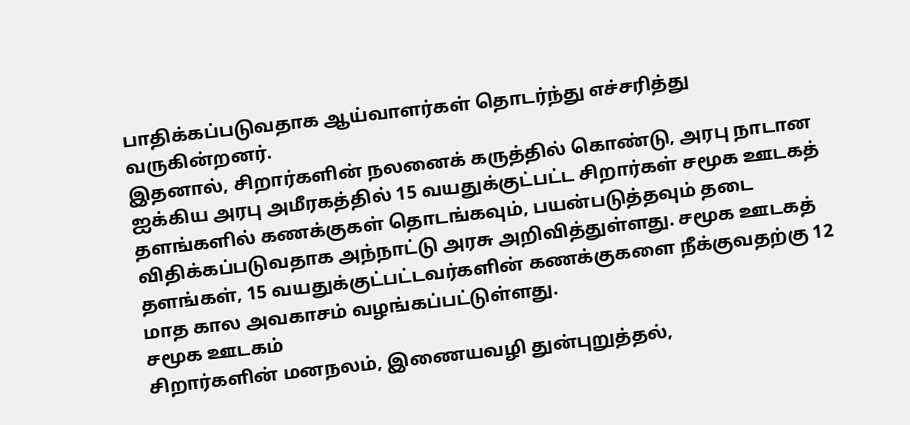பாதிக்கப்படுவதாக ஆய்வாளர்கள் தொடர்ந்து எச்சரித்து வருகின்றனர்.
இதனால், சிறார்களின் நலனைக் கருத்தில் கொண்டு, அரபு நாடான ஐக்கிய அரபு அமீரகத்தில் 15 வயதுக்குட்பட்ட சிறார்கள் சமூக ஊடகத் தளங்களில் கணக்குகள் தொடங்கவும், பயன்படுத்தவும் தடை விதிக்கப்படுவதாக அந்நாட்டு அரசு அறிவித்துள்ளது. சமூக ஊடகத் தளங்கள், 15 வயதுக்குட்பட்டவர்களின் கணக்குகளை நீக்குவதற்கு 12 மாத கால அவகாசம் வழங்கப்பட்டுள்ளது.
சமூக ஊடகம்
சிறார்களின் மனநலம், இணையவழி துன்புறுத்தல்,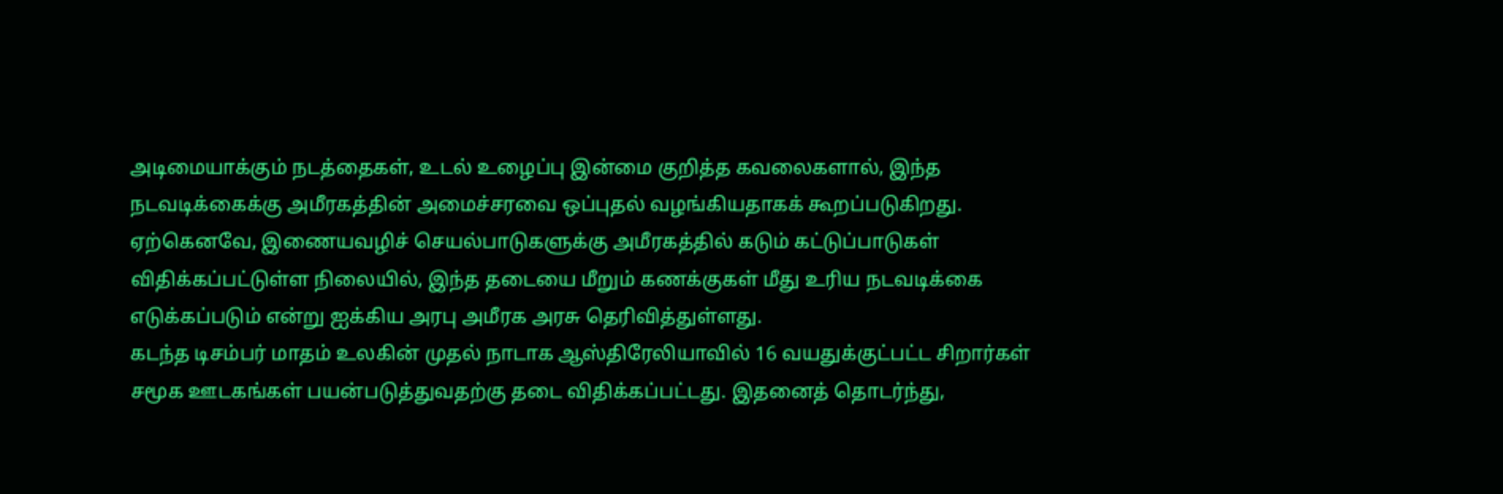அடிமையாக்கும் நடத்தைகள், உடல் உழைப்பு இன்மை குறித்த கவலைகளால், இந்த நடவடிக்கைக்கு அமீரகத்தின் அமைச்சரவை ஒப்புதல் வழங்கியதாகக் கூறப்படுகிறது. ஏற்கெனவே, இணையவழிச் செயல்பாடுகளுக்கு அமீரகத்தில் கடும் கட்டுப்பாடுகள் விதிக்கப்பட்டுள்ள நிலையில், இந்த தடையை மீறும் கணக்குகள் மீது உரிய நடவடிக்கை எடுக்கப்படும் என்று ஐக்கிய அரபு அமீரக அரசு தெரிவித்துள்ளது.
கடந்த டிசம்பர் மாதம் உலகின் முதல் நாடாக ஆஸ்திரேலியாவில் 16 வயதுக்குட்பட்ட சிறார்கள் சமூக ஊடகங்கள் பயன்படுத்துவதற்கு தடை விதிக்கப்பட்டது. இதனைத் தொடர்ந்து,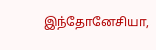இந்தோனேசியா,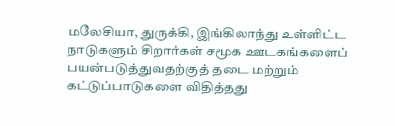மலேசியா, துருக்கி, இங்கிலாந்து உள்ளிட்ட நாடுகளும் சிறார்கள் சமூக ஊடகங்களைப் பயன்படுத்துவதற்குத் தடை மற்றும் கட்டுப்பாடுகளை விதித்தது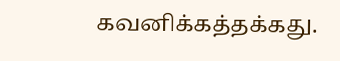கவனிக்கத்தக்கது.